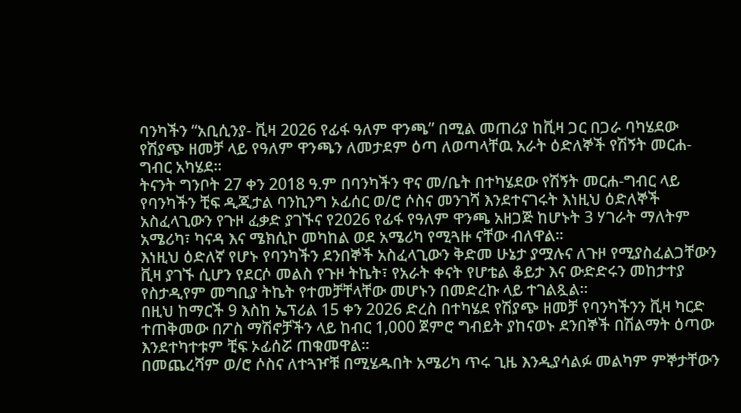ባንካችን “አቢሲንያ- ቪዛ 2026 የፊፋ ዓለም ዋንጫ” በሚል መጠሪያ ከቪዛ ጋር በጋራ ባካሄደው የሽያጭ ዘመቻ ላይ የዓለም ዋንጫን ለመታደም ዕጣ ለወጣላቸዉ አራት ዕድለኞች የሽኝት መርሐ-ግብር አካሄደ።
ትናንት ግንቦት 27 ቀን 2018 ዓ.ም በባንካችን ዋና መ/ቤት በተካሄደው የሽኝት መርሐ-ግብር ላይ የባንካችን ቺፍ ዲጂታል ባንኪንግ ኦፊሰር ወ/ሮ ሶስና መንገሻ እንደተናገሩት እነዚህ ዕድለኞች አስፈላጊውን የጉዞ ፈቃድ ያገኙና የ2026 የፊፋ የዓለም ዋንጫ አዘጋጅ ከሆኑት 3 ሃገራት ማለትም አሜሪካ፣ ካናዳ እና ሜክሲኮ መካከል ወደ አሜሪካ የሚጓዙ ናቸው ብለዋል።
እነዚህ ዕድለኛ የሆኑ የባንካችን ደንበኞች አስፈላጊውን ቅድመ ሁኔታ ያሟሉና ለጉዞ የሚያስፈልጋቸውን ቪዛ ያገኙ ሲሆን የደርሶ መልስ የጉዞ ትኬት፣ የአራት ቀናት የሆቴል ቆይታ እና ውድድሩን መከታተያ የስታዲየም መግቢያ ትኬት የተመቻቸላቸው መሆኑን በመድረኩ ላይ ተገልጿል።
በዚህ ከማርች 9 እስከ ኤፕሪል 15 ቀን 2026 ድረስ በተካሄደ የሽያጭ ዘመቻ የባንካችንን ቪዛ ካርድ ተጠቅመው በፖስ ማሽኖቻችን ላይ ከብር 1,000 ጀምሮ ግብይት ያከናወኑ ደንበኞች በሽልማት ዕጣው እንደተካተቱም ቺፍ ኦፊሰሯ ጠቁመዋል።
በመጨረሻም ወ/ሮ ሶስና ለተጓዦቹ በሚሄዱበት አሜሪካ ጥሩ ጊዜ እንዲያሳልፉ መልካም ምኞታቸውን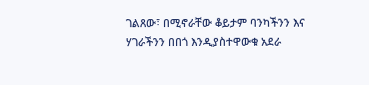ገልጸው፣ በሚኖራቸው ቆይታም ባንካችንን እና ሃገራችንን በበጎ እንዲያስተዋውቁ አደራ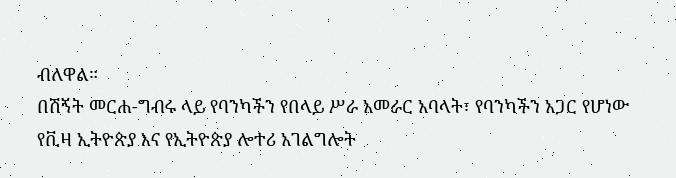ብለዋል።
በሽኝት መርሐ-ግብሩ ላይ የባንካችን የበላይ ሥራ አመራር አባላት፣ የባንካችን አጋር የሆነው የቪዛ ኢትዮጵያ እና የኢትዮጵያ ሎተሪ አገልግሎት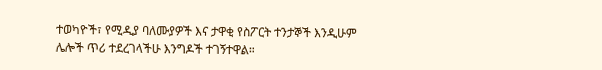ተወካዮች፣ የሚዲያ ባለሙያዎች እና ታዋቂ የስፖርት ተንታኞች እንዲሁም ሌሎች ጥሪ ተደረገላችሁ እንግዶች ተገኝተዋል።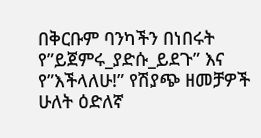በቅርቡም ባንካችን በነበሩት የ”ይጀምሩ_ያድሱ_ይደጉ” እና የ”እችላለሁ!” የሽያጭ ዘመቻዎች ሁለት ዕድለኛ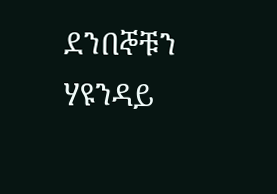ደንበኞቹን ሃዩንዳይ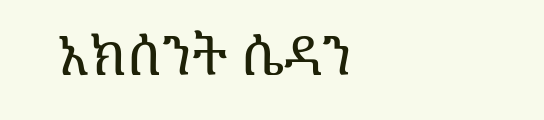አክሰንት ሴዳን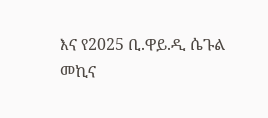እና የ2025 ቢ.ዋይ.ዲ ሴጉል መኪና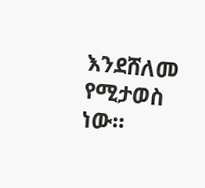እንደሸለመ የሚታወስ ነው።